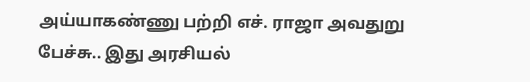அய்யாகண்ணு பற்றி எச். ராஜா அவதுறு பேச்சு.. இது அரசியல்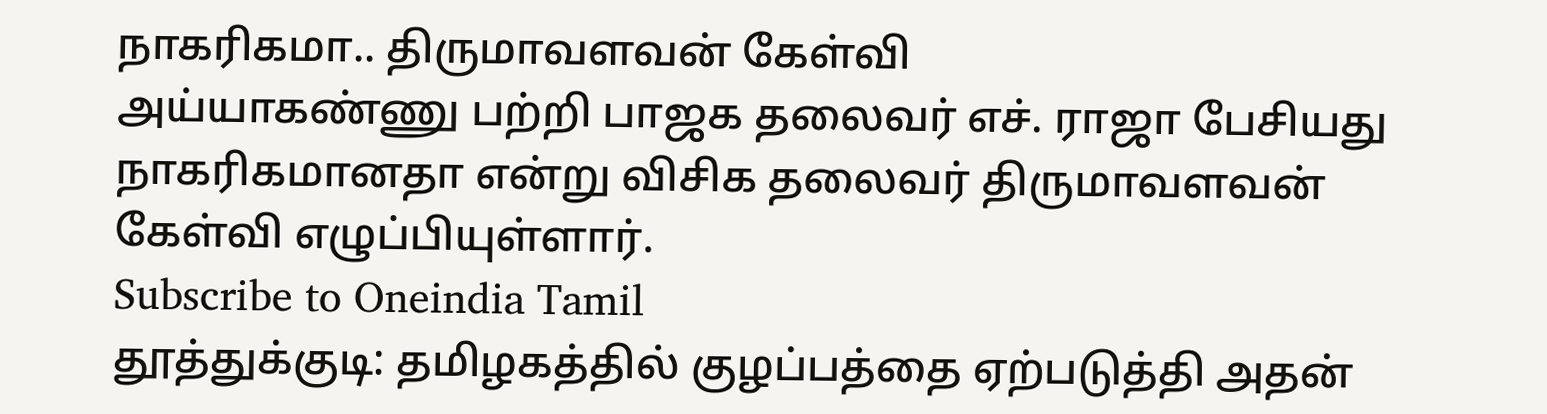நாகரிகமா.. திருமாவளவன் கேள்வி
அய்யாகண்ணு பற்றி பாஜக தலைவர் எச். ராஜா பேசியது நாகரிகமானதா என்று விசிக தலைவர் திருமாவளவன் கேள்வி எழுப்பியுள்ளார்.
Subscribe to Oneindia Tamil
தூத்துக்குடி: தமிழகத்தில் குழப்பத்தை ஏற்படுத்தி அதன்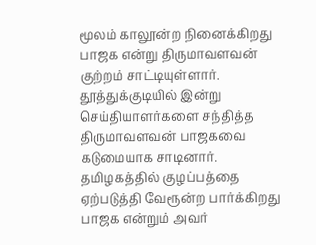மூலம் காலூன்ற நினைக்கிறது பாஜக என்று திருமாவளவன் குற்றம் சாட்டியுள்ளார்.
தூத்துக்குடியில் இன்று செய்தியாளர்களை சந்தித்த திருமாவளவன் பாஜகவை கடுமையாக சாடினார். தமிழகத்தில் குழப்பத்தை ஏற்படுத்தி வேரூன்ற பார்க்கிறது பாஜக என்றும் அவர்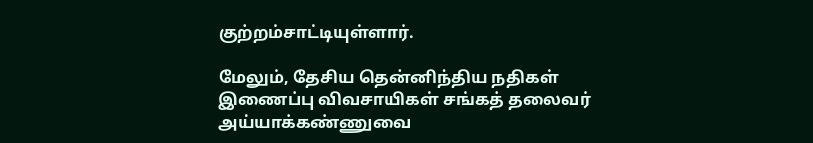குற்றம்சாட்டியுள்ளார்.

மேலும், தேசிய தென்னிந்திய நதிகள் இணைப்பு விவசாயிகள் சங்கத் தலைவர் அய்யாக்கண்ணுவை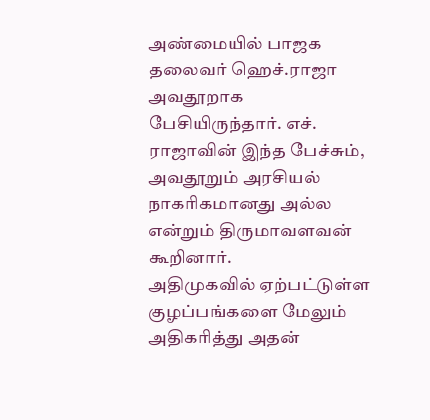அண்மையில் பாஜக தலைவர் ஹெச்.ராஜா அவதூறாக பேசியிருந்தார். எச். ராஜாவின் இந்த பேச்சும், அவதூறும் அரசியல் நாகரிகமானது அல்ல என்றும் திருமாவளவன் கூறினார்.
அதிமுகவில் ஏற்பட்டுள்ள குழப்பங்களை மேலும் அதிகரித்து அதன்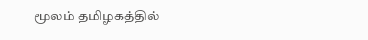மூலம் தமிழகத்தில்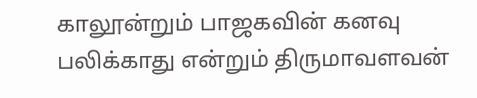காலூன்றும் பாஜகவின் கனவு பலிக்காது என்றும் திருமாவளவன்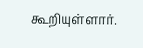கூறியுள்ளார்.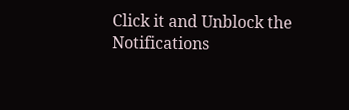Click it and Unblock the Notifications